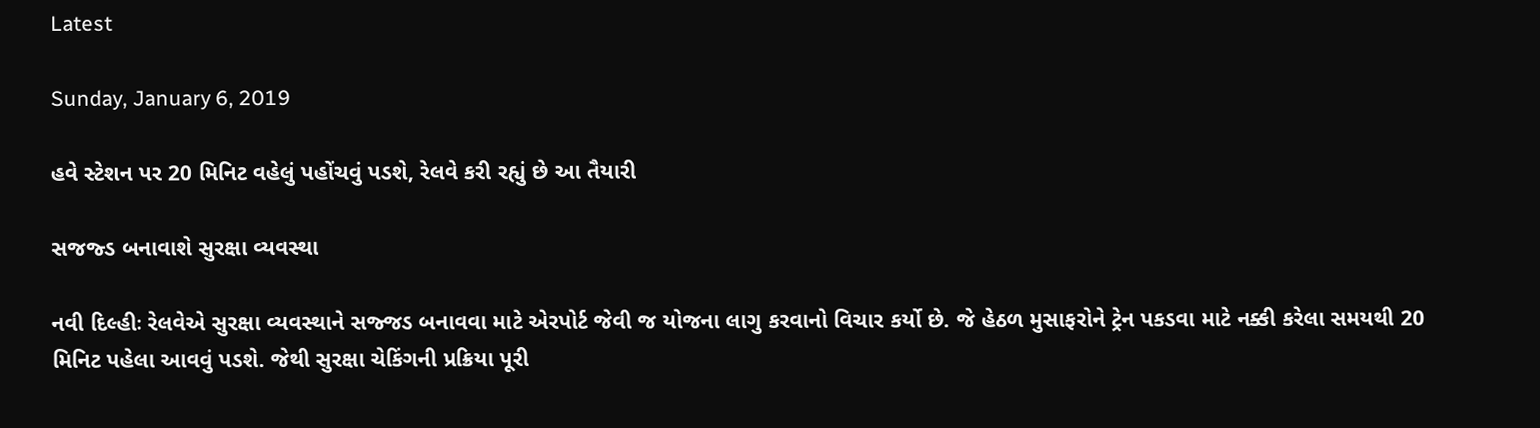Latest

Sunday, January 6, 2019

હવે સ્ટેશન પર 20 મિનિટ વહેલું પહોંચવું પડશે, રેલવે કરી રહ્યું છે આ તૈયારી

સજજ્ડ બનાવાશે સુરક્ષા વ્યવસ્થા

નવી દિલ્હીઃ રેલવેએ સુરક્ષા વ્યવસ્થાને સજ્જડ બનાવવા માટે એરપોર્ટ જેવી જ યોજના લાગુ કરવાનો વિચાર કર્યો છે. જે હેઠળ મુસાફરોને ટ્રેન પકડવા માટે નક્કી કરેલા સમયથી 20 મિનિટ પહેલા આવવું પડશે. જેથી સુરક્ષા ચેકિંગની પ્રક્રિયા પૂરી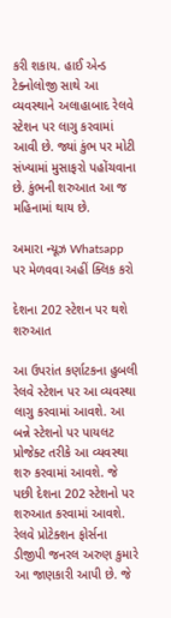કરી શકાય. હાઈ એન્ડ ટેક્નોલોજી સાથે આ વ્યવસ્થાને અલાહાબાદ રેલવે સ્ટેશન પર લાગુ કરવામાં આવી છે. જ્યાં કુંભ પર મોટી સંખ્યામાં મુસાફરો પહોંચવાના છે. કુંભની શરુઆત આ જ મહિનામાં થાય છે.

અમારા ન્યૂઝ Whatsapp પર મેળવવા અહીં ક્લિક કરો

દેશના 202 સ્ટેશન પર થશે શરુઆત

આ ઉપરાંત કર્ણાટકના હુબલી રેલવે સ્ટેશન પર આ વ્યવસ્થા લાગુ કરવામાં આવશે. આ બન્ને સ્ટેશનો પર પાયલટ પ્રોજેક્ટ તરીકે આ વ્યવસ્થા શરુ કરવામાં આવશે. જે પછી દેશના 202 સ્ટેશનો પર શરુઆત કરવામાં આવશે. રેલવે પ્રોટેક્શન ફોર્સના ડીજીપી જનરલ અરુણ કુમારે આ જાણકારી આપી છે. જે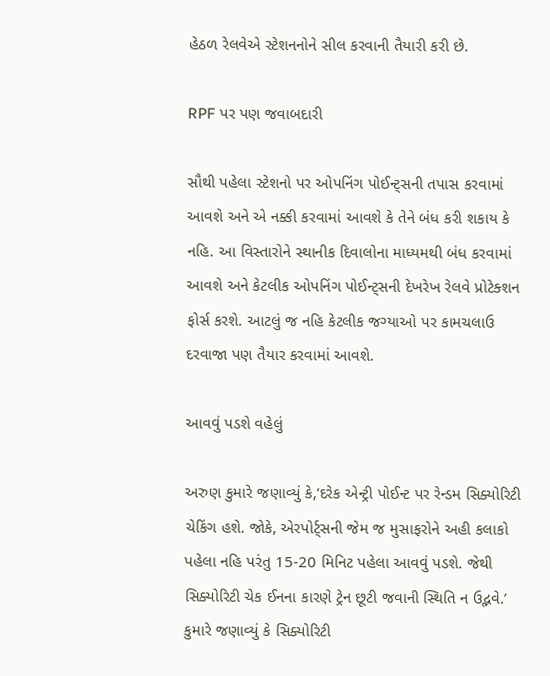હેઠળ રેલવેએ સ્ટેશનનોને સીલ કરવાની તૈયારી કરી છે.

RPF પર પણ જવાબદારી

સૌથી પહેલા સ્ટેશનો પર ઓપનિંગ પોઈન્ટ્સની તપાસ કરવામાં આવશે અને એ નક્કી કરવામાં આવશે કે તેને બંધ કરી શકાય કે નહિ. આ વિસ્તારોને સ્થાનીક દિવાલોના માધ્યમથી બંધ કરવામાં આવશે અને કેટલીક ઓપનિંગ પોઈન્ટ્સની દેખરેખ રેલવે પ્રોટેક્શન ફોર્સ કરશે. આટલું જ નહિ કેટલીક જગ્યાઓ પર કામચલાઉ દરવાજા પણ તૈયાર કરવામાં આવશે.

આવવું પડશે વહેલું

અરુણ કુમારે જણાવ્યું કે,’દરેક એન્ટ્રી પોઈન્ટ પર રેન્ડમ સિક્યોરિટી ચેકિંગ હશે. જોકે, એરપોર્ટ્સની જેમ જ મુસાફરોને અહી કલાકો પહેલા નહિ પરંતુ 15-20 મિનિટ પહેલા આવવું પડશે. જેથી સિક્યોરિટી ચેક ઈનના કારણે ટ્રેન છૂટી જવાની સ્થિતિ ન ઉદ્ભવે.’ કુમારે જણાવ્યું કે સિક્યોરિટી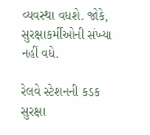વ્યવસ્થા વધશે. જોકે, સુરક્ષાકર્મીઓની સંખ્યા નહીં વધે.

રેલવે સ્ટેશનની કડક સુરક્ષા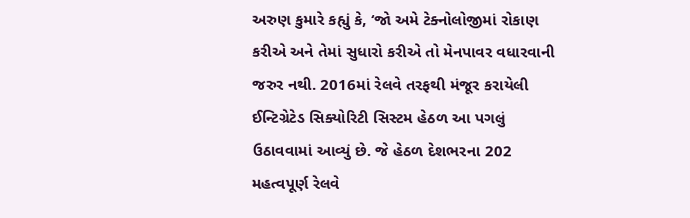અરુણ કુમારે કહ્યું કે, ‘જો અમે ટેક્નોલોજીમાં રોકાણ કરીએ અને તેમાં સુધારો કરીએ તો મેનપાવર વધારવાની જરુર નથી. 2016માં રેલવે તરફથી મંજૂર કરાયેલી ઈન્ટિગ્રેટેડ સિક્યોરિટી સિસ્ટમ હેઠળ આ પગલું ઉઠાવવામાં આવ્યું છે. જે હેઠળ દેશભરના 202 મહત્વપૂર્ણ રેલવે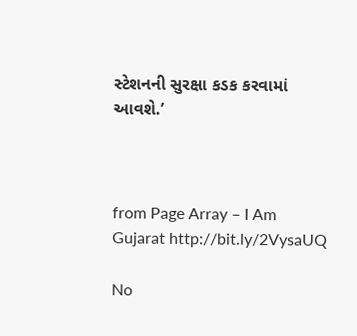સ્ટેશનની સુરક્ષા કડક કરવામાં આવશે.’



from Page Array – I Am Gujarat http://bit.ly/2VysaUQ

No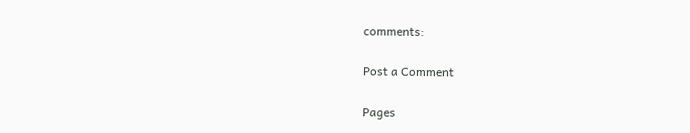comments:

Post a Comment

Pages